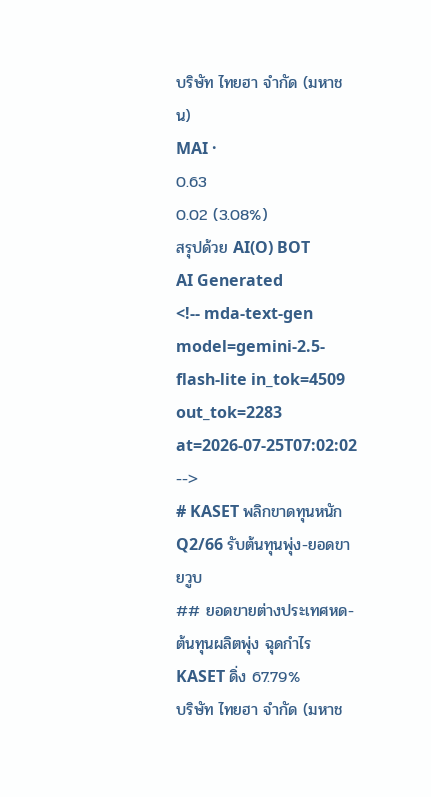บริษัท ไทยฮา จำกัด (มหาชน)
MAI ·
0.63
0.02 (3.08%)
สรุปด้วย AI(O) BOT
AI Generated
<!-- mda-text-gen model=gemini-2.5-flash-lite in_tok=4509 out_tok=2283 at=2026-07-25T07:02:02 -->
# KASET พลิกขาดทุนหนัก Q2/66 รับต้นทุนพุ่ง-ยอดขายวูบ
## ยอดขายต่างประเทศหด-ต้นทุนผลิตพุ่ง ฉุดกำไร KASET ดิ่ง 67.79%
บริษัท ไทยฮา จำกัด (มหาช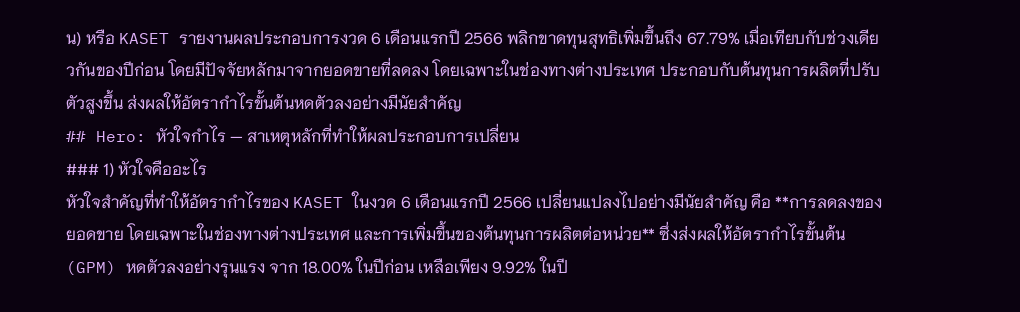น) หรือ KASET รายงานผลประกอบการงวด 6 เดือนแรกปี 2566 พลิกขาดทุนสุทธิเพิ่มขึ้นถึง 67.79% เมื่อเทียบกับช่วงเดียวกันของปีก่อน โดยมีปัจจัยหลักมาจากยอดขายที่ลดลง โดยเฉพาะในช่องทางต่างประเทศ ประกอบกับต้นทุนการผลิตที่ปรับตัวสูงขึ้น ส่งผลให้อัตรากำไรขั้นต้นหดตัวลงอย่างมีนัยสำคัญ
## Hero: หัวใจกำไร — สาเหตุหลักที่ทำให้ผลประกอบการเปลี่ยน
### 1) หัวใจคืออะไร
หัวใจสำคัญที่ทำให้อัตรากำไรของ KASET ในงวด 6 เดือนแรกปี 2566 เปลี่ยนแปลงไปอย่างมีนัยสำคัญ คือ **การลดลงของยอดขาย โดยเฉพาะในช่องทางต่างประเทศ และการเพิ่มขึ้นของต้นทุนการผลิตต่อหน่วย** ซึ่งส่งผลให้อัตรากำไรขั้นต้น (GPM) หดตัวลงอย่างรุนแรง จาก 18.00% ในปีก่อน เหลือเพียง 9.92% ในปี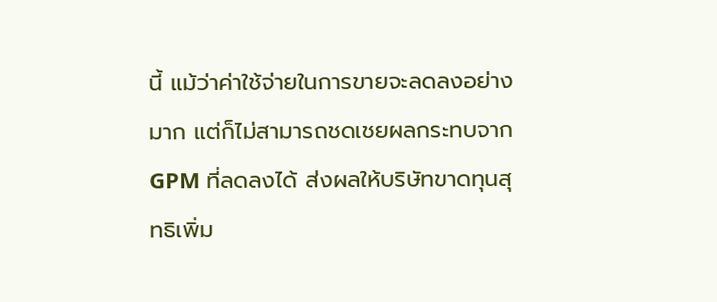นี้ แม้ว่าค่าใช้จ่ายในการขายจะลดลงอย่างมาก แต่ก็ไม่สามารถชดเชยผลกระทบจาก GPM ที่ลดลงได้ ส่งผลให้บริษัทขาดทุนสุทธิเพิ่ม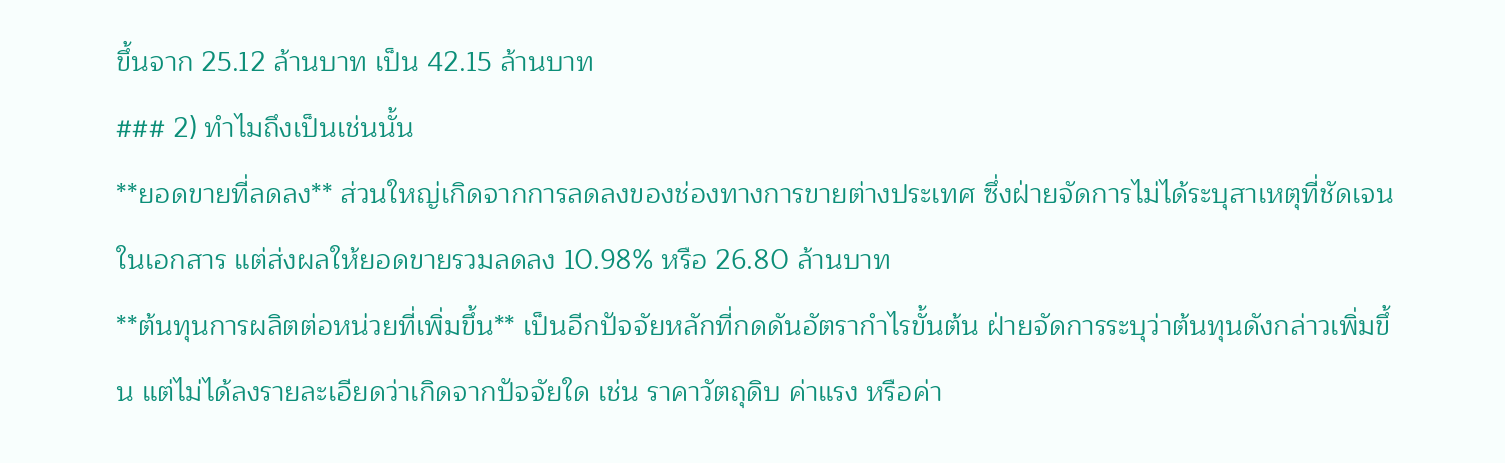ขึ้นจาก 25.12 ล้านบาท เป็น 42.15 ล้านบาท
### 2) ทำไมถึงเป็นเช่นนั้น
**ยอดขายที่ลดลง** ส่วนใหญ่เกิดจากการลดลงของช่องทางการขายต่างประเทศ ซึ่งฝ่ายจัดการไม่ได้ระบุสาเหตุที่ชัดเจนในเอกสาร แต่ส่งผลให้ยอดขายรวมลดลง 10.98% หรือ 26.80 ล้านบาท
**ต้นทุนการผลิตต่อหน่วยที่เพิ่มขึ้น** เป็นอีกปัจจัยหลักที่กดดันอัตรากำไรขั้นต้น ฝ่ายจัดการระบุว่าต้นทุนดังกล่าวเพิ่มขึ้น แต่ไม่ได้ลงรายละเอียดว่าเกิดจากปัจจัยใด เช่น ราคาวัตถุดิบ ค่าแรง หรือค่า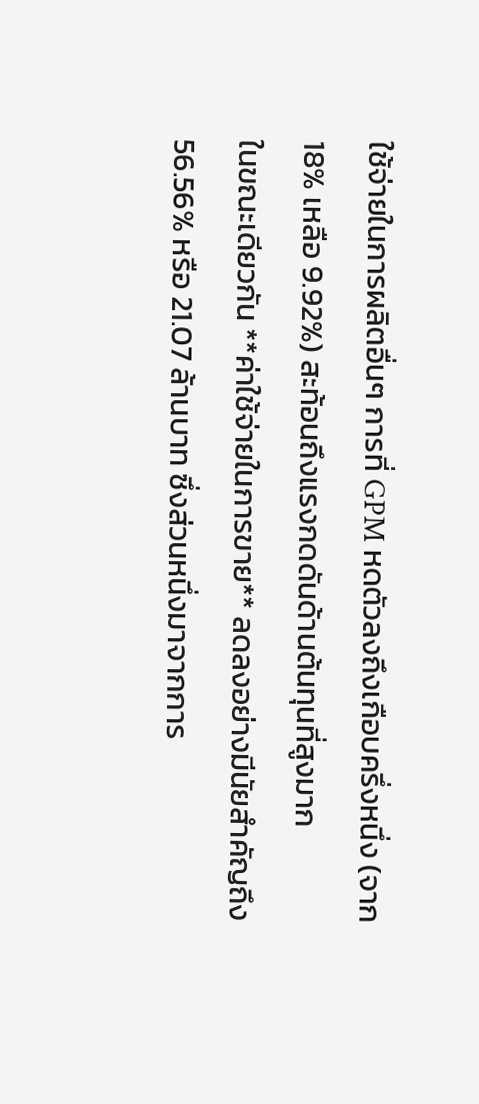ใช้จ่ายในการผลิตอื่นๆ การที่ GPM หดตัวลงถึงเกือบครึ่งหนึ่ง (จาก 18% เหลือ 9.92%) สะท้อนถึงแรงกดดันด้านต้นทุนที่สูงมาก
ในขณะเดียวกัน **ค่าใช้จ่ายในการขาย** ลดลงอย่างมีนัยสำคัญถึง 56.56% หรือ 21.07 ล้านบาท ซึ่งส่วนหนึ่งมาจากการ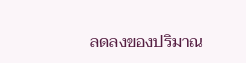ลดลงของปริมาณ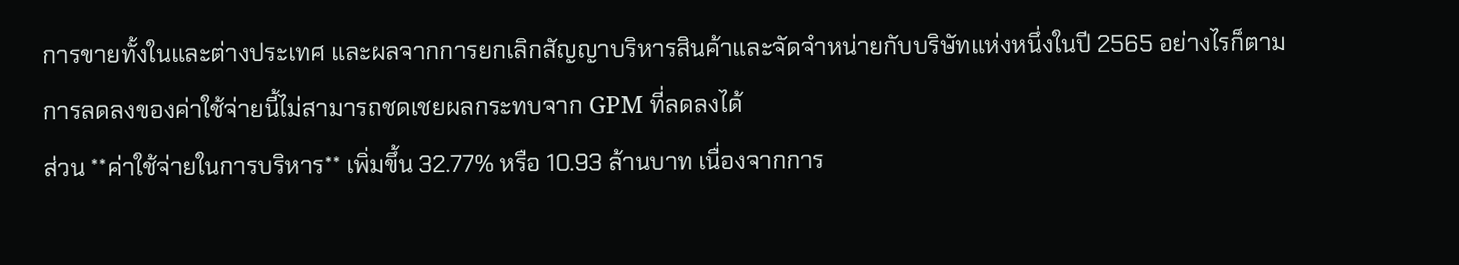การขายทั้งในและต่างประเทศ และผลจากการยกเลิกสัญญาบริหารสินค้าและจัดจำหน่ายกับบริษัทแห่งหนึ่งในปี 2565 อย่างไรก็ตาม การลดลงของค่าใช้จ่ายนี้ไม่สามารถชดเชยผลกระทบจาก GPM ที่ลดลงได้
ส่วน **ค่าใช้จ่ายในการบริหาร** เพิ่มขึ้น 32.77% หรือ 10.93 ล้านบาท เนื่องจากการ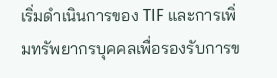เริ่มดำเนินการของ TIF และการเพิ่มทรัพยากรบุคคลเพื่อรองรับการข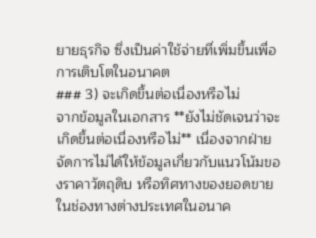ยายธุรกิจ ซึ่งเป็นค่าใช้จ่ายที่เพิ่มขึ้นเพื่อการเติบโตในอนาคต
### 3) จะเกิดขึ้นต่อเนื่องหรือไม่
จากข้อมูลในเอกสาร **ยังไม่ชัดเจนว่าจะเกิดขึ้นต่อเนื่องหรือไม่** เนื่องจากฝ่ายจัดการไม่ได้ให้ข้อมูลเกี่ยวกับแนวโน้มของราคาวัตถุดิบ หรือทิศทางของยอดขายในช่องทางต่างประเทศในอนาค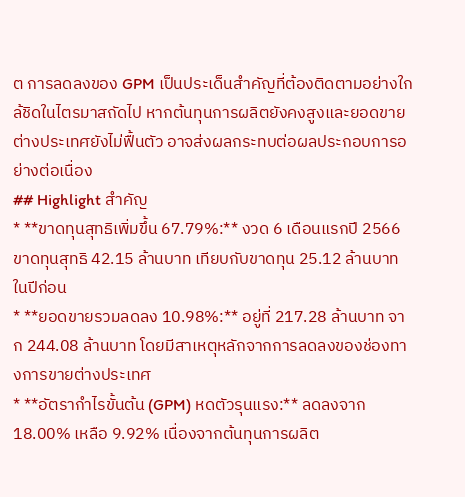ต การลดลงของ GPM เป็นประเด็นสำคัญที่ต้องติดตามอย่างใกล้ชิดในไตรมาสถัดไป หากต้นทุนการผลิตยังคงสูงและยอดขายต่างประเทศยังไม่ฟื้นตัว อาจส่งผลกระทบต่อผลประกอบการอย่างต่อเนื่อง
## Highlight สำคัญ
* **ขาดทุนสุทธิเพิ่มขึ้น 67.79%:** งวด 6 เดือนแรกปี 2566 ขาดทุนสุทธิ 42.15 ล้านบาท เทียบกับขาดทุน 25.12 ล้านบาท ในปีก่อน
* **ยอดขายรวมลดลง 10.98%:** อยู่ที่ 217.28 ล้านบาท จาก 244.08 ล้านบาท โดยมีสาเหตุหลักจากการลดลงของช่องทางการขายต่างประเทศ
* **อัตรากำไรขั้นต้น (GPM) หดตัวรุนแรง:** ลดลงจาก 18.00% เหลือ 9.92% เนื่องจากต้นทุนการผลิต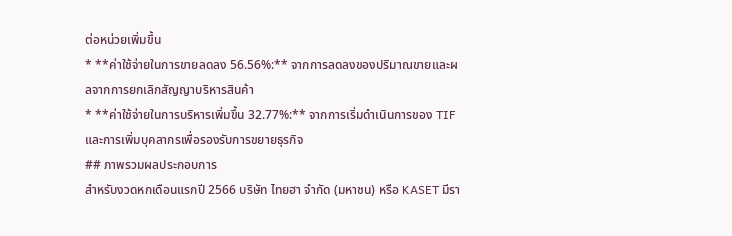ต่อหน่วยเพิ่มขึ้น
* **ค่าใช้จ่ายในการขายลดลง 56.56%:** จากการลดลงของปริมาณขายและผลจากการยกเลิกสัญญาบริหารสินค้า
* **ค่าใช้จ่ายในการบริหารเพิ่มขึ้น 32.77%:** จากการเริ่มดำเนินการของ TIF และการเพิ่มบุคลากรเพื่อรองรับการขยายธุรกิจ
## ภาพรวมผลประกอบการ
สำหรับงวดหกเดือนแรกปี 2566 บริษัท ไทยฮา จำกัด (มหาชน) หรือ KASET มีรา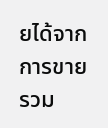ยได้จากการขายรวม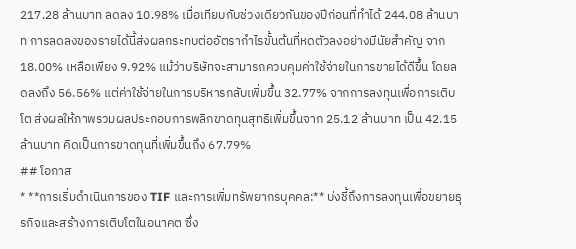217.28 ล้านบาท ลดลง 10.98% เมื่อเทียบกับช่วงเดียวกันของปีก่อนที่ทำได้ 244.08 ล้านบาท การลดลงของรายได้นี้ส่งผลกระทบต่ออัตรากำไรขั้นต้นที่หดตัวลงอย่างมีนัยสำคัญ จาก 18.00% เหลือเพียง 9.92% แม้ว่าบริษัทจะสามารถควบคุมค่าใช้จ่ายในการขายได้ดีขึ้น โดยลดลงถึง 56.56% แต่ค่าใช้จ่ายในการบริหารกลับเพิ่มขึ้น 32.77% จากการลงทุนเพื่อการเติบโต ส่งผลให้ภาพรวมผลประกอบการพลิกขาดทุนสุทธิเพิ่มขึ้นจาก 25.12 ล้านบาท เป็น 42.15 ล้านบาท คิดเป็นการขาดทุนที่เพิ่มขึ้นถึง 67.79%
## โอกาส
* **การเริ่มดำเนินการของ TIF และการเพิ่มทรัพยากรบุคคล:** บ่งชี้ถึงการลงทุนเพื่อขยายธุรกิจและสร้างการเติบโตในอนาคต ซึ่ง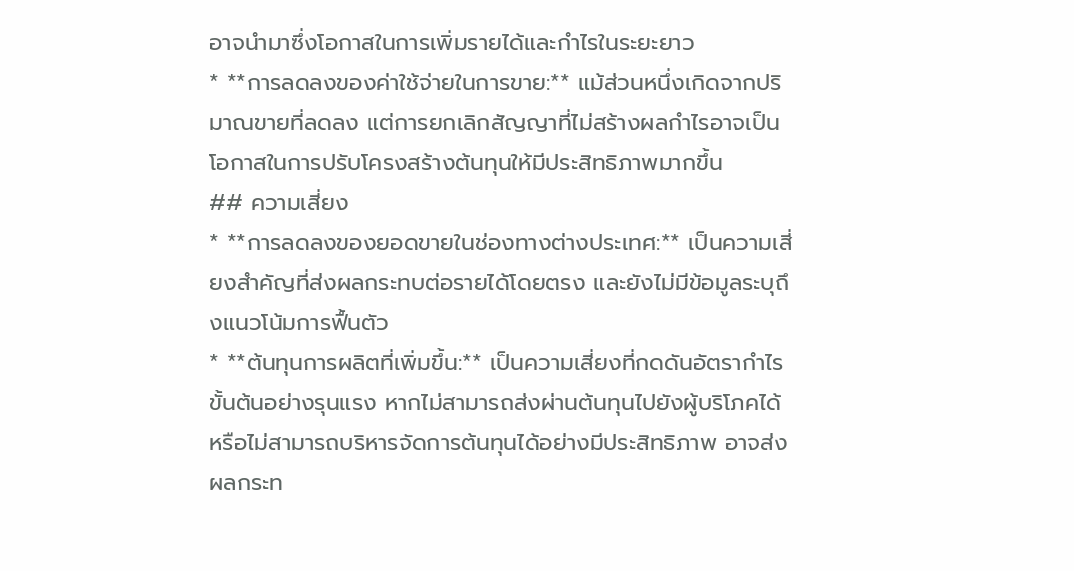อาจนำมาซึ่งโอกาสในการเพิ่มรายได้และกำไรในระยะยาว
* **การลดลงของค่าใช้จ่ายในการขาย:** แม้ส่วนหนึ่งเกิดจากปริมาณขายที่ลดลง แต่การยกเลิกสัญญาที่ไม่สร้างผลกำไรอาจเป็นโอกาสในการปรับโครงสร้างต้นทุนให้มีประสิทธิภาพมากขึ้น
## ความเสี่ยง
* **การลดลงของยอดขายในช่องทางต่างประเทศ:** เป็นความเสี่ยงสำคัญที่ส่งผลกระทบต่อรายได้โดยตรง และยังไม่มีข้อมูลระบุถึงแนวโน้มการฟื้นตัว
* **ต้นทุนการผลิตที่เพิ่มขึ้น:** เป็นความเสี่ยงที่กดดันอัตรากำไรขั้นต้นอย่างรุนแรง หากไม่สามารถส่งผ่านต้นทุนไปยังผู้บริโภคได้ หรือไม่สามารถบริหารจัดการต้นทุนได้อย่างมีประสิทธิภาพ อาจส่งผลกระท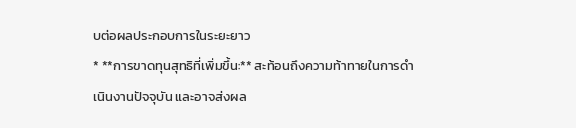บต่อผลประกอบการในระยะยาว
* **การขาดทุนสุทธิที่เพิ่มขึ้น:** สะท้อนถึงความท้าทายในการดำเนินงานปัจจุบัน และอาจส่งผล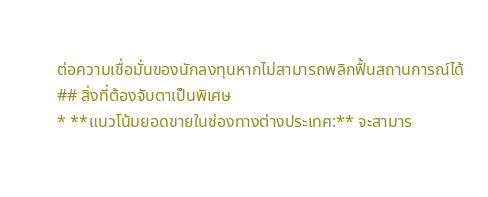ต่อความเชื่อมั่นของนักลงทุนหากไม่สามารถพลิกฟื้นสถานการณ์ได้
## สิ่งที่ต้องจับตาเป็นพิเศษ
* **แนวโน้มยอดขายในช่องทางต่างประเทศ:** จะสามาร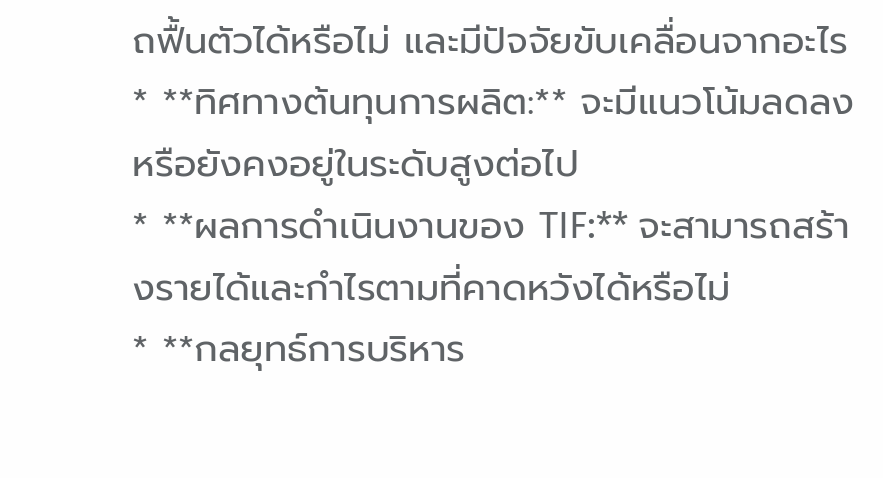ถฟื้นตัวได้หรือไม่ และมีปัจจัยขับเคลื่อนจากอะไร
* **ทิศทางต้นทุนการผลิต:** จะมีแนวโน้มลดลง หรือยังคงอยู่ในระดับสูงต่อไป
* **ผลการดำเนินงานของ TIF:** จะสามารถสร้างรายได้และกำไรตามที่คาดหวังได้หรือไม่
* **กลยุทธ์การบริหาร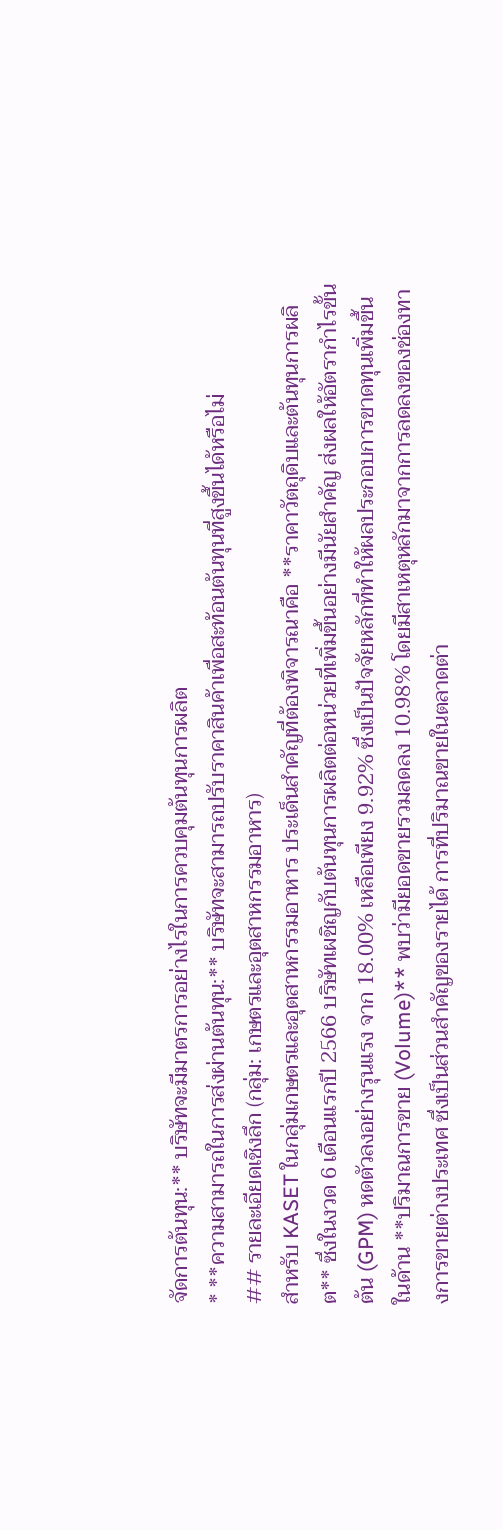จัดการต้นทุน:** บริษัทจะมีมาตรการอย่างไรในการควบคุมต้นทุนการผลิต
* **ความสามารถในการส่งผ่านต้นทุน:** บริษัทจะสามารถปรับราคาสินค้าเพื่อสะท้อนต้นทุนที่สูงขึ้นได้หรือไม่
## รายละเอียดเชิงลึก (กลุ่ม: เกษตรและอุตสาหกรรมอาหาร)
สำหรับ KASET ในกลุ่มเกษตรและอุตสาหกรรมอาหาร ประเด็นสำคัญที่ต้องพิจารณาคือ **ราคาวัตถุดิบและต้นทุนการผลิต** ซึ่งในงวด 6 เดือนแรกปี 2566 บริษัทเผชิญกับต้นทุนการผลิตต่อหน่วยที่เพิ่มขึ้นอย่างมีนัยสำคัญ ส่งผลให้อัตรากำไรขั้นต้น (GPM) หดตัวลงอย่างรุนแรง จาก 18.00% เหลือเพียง 9.92% ซึ่งเป็นปัจจัยหลักที่ทำให้ผลประกอบการขาดทุนเพิ่มขึ้น
ในด้าน **ปริมาณการขาย (Volume)** พบว่ามียอดขายรวมลดลง 10.98% โดยมีสาเหตุหลักมาจากการลดลงของช่องทางการขายต่างประเทศ ซึ่งเป็นส่วนสำคัญของรายได้ การที่ปริมาณขายในตลาดต่า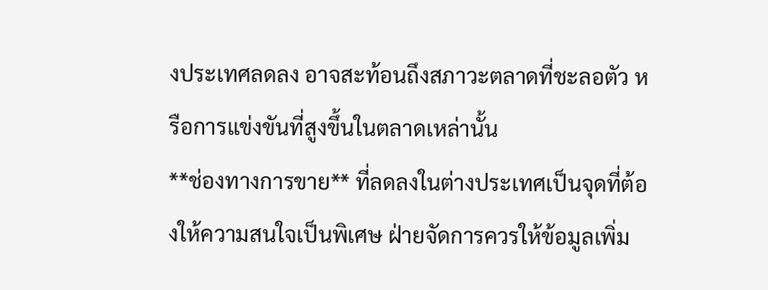งประเทศลดลง อาจสะท้อนถึงสภาวะตลาดที่ชะลอตัว หรือการแข่งขันที่สูงขึ้นในตลาดเหล่านั้น
**ช่องทางการขาย** ที่ลดลงในต่างประเทศเป็นจุดที่ต้องให้ความสนใจเป็นพิเศษ ฝ่ายจัดการควรให้ข้อมูลเพิ่ม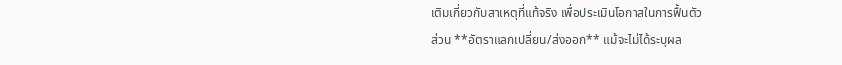เติมเกี่ยวกับสาเหตุที่แท้จริง เพื่อประเมินโอกาสในการฟื้นตัว
ส่วน **อัตราแลกเปลี่ยน/ส่งออก** แม้จะไม่ได้ระบุผล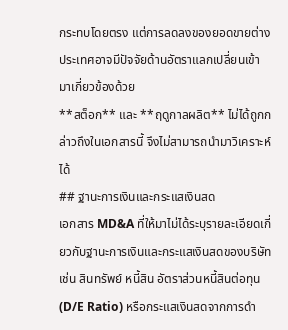กระทบโดยตรง แต่การลดลงของยอดขายต่างประเทศอาจมีปัจจัยด้านอัตราแลกเปลี่ยนเข้ามาเกี่ยวข้องด้วย
**สต็อก** และ **ฤดูกาลผลิต** ไม่ได้ถูกกล่าวถึงในเอกสารนี้ จึงไม่สามารถนำมาวิเคราะห์ได้
## ฐานะการเงินและกระแสเงินสด
เอกสาร MD&A ที่ให้มาไม่ได้ระบุรายละเอียดเกี่ยวกับฐานะการเงินและกระแสเงินสดของบริษัท เช่น สินทรัพย์ หนี้สิน อัตราส่วนหนี้สินต่อทุน (D/E Ratio) หรือกระแสเงินสดจากการดำ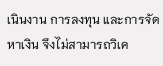เนินงาน การลงทุน และการจัดหาเงิน จึงไม่สามารถวิเค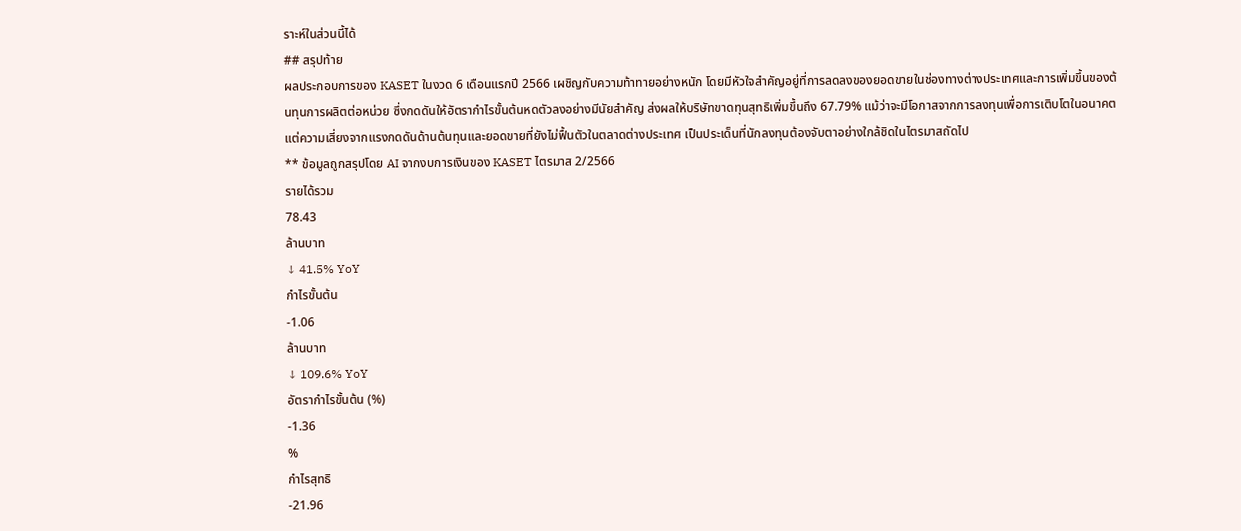ราะห์ในส่วนนี้ได้
## สรุปท้าย
ผลประกอบการของ KASET ในงวด 6 เดือนแรกปี 2566 เผชิญกับความท้าทายอย่างหนัก โดยมีหัวใจสำคัญอยู่ที่การลดลงของยอดขายในช่องทางต่างประเทศและการเพิ่มขึ้นของต้นทุนการผลิตต่อหน่วย ซึ่งกดดันให้อัตรากำไรขั้นต้นหดตัวลงอย่างมีนัยสำคัญ ส่งผลให้บริษัทขาดทุนสุทธิเพิ่มขึ้นถึง 67.79% แม้ว่าจะมีโอกาสจากการลงทุนเพื่อการเติบโตในอนาคต แต่ความเสี่ยงจากแรงกดดันด้านต้นทุนและยอดขายที่ยังไม่ฟื้นตัวในตลาดต่างประเทศ เป็นประเด็นที่นักลงทุนต้องจับตาอย่างใกล้ชิดในไตรมาสถัดไป
** ข้อมูลถูกสรุปโดย AI จากงบการเงินของ KASET ไตรมาส 2/2566
รายได้รวม
78.43
ล้านบาท
↓ 41.5% YoY
กำไรขั้นต้น
-1.06
ล้านบาท
↓ 109.6% YoY
อัตรากำไรขั้นต้น (%)
-1.36
%
กำไรสุทธิ
-21.96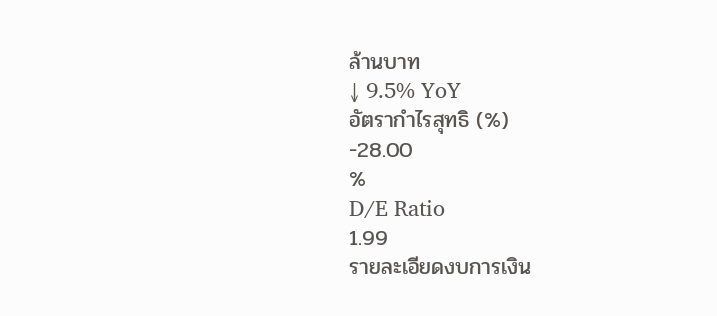ล้านบาท
↓ 9.5% YoY
อัตรากำไรสุทธิ (%)
-28.00
%
D/E Ratio
1.99
รายละเอียดงบการเงิน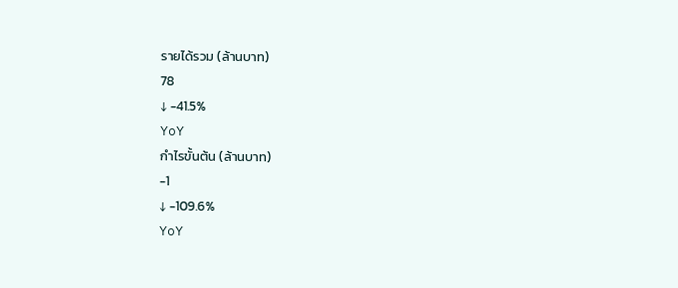รายได้รวม (ล้านบาท)
78
↓ -41.5%
YoY
กำไรขั้นต้น (ล้านบาท)
-1
↓ -109.6%
YoY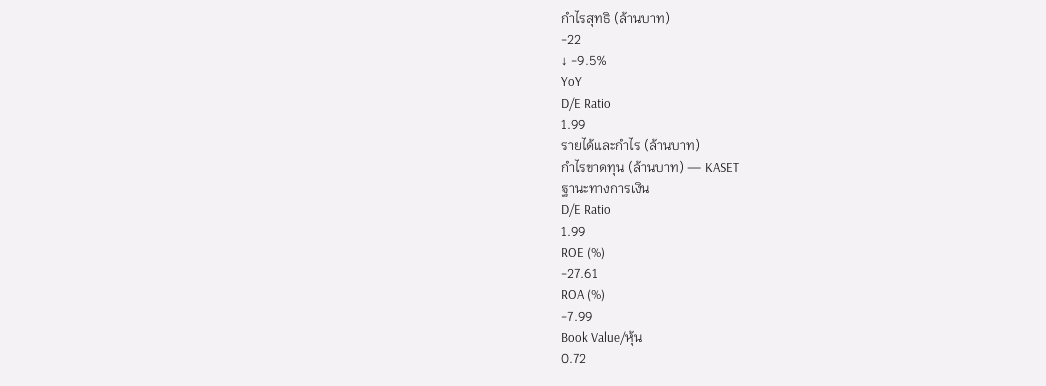กำไรสุทธิ (ล้านบาท)
-22
↓ -9.5%
YoY
D/E Ratio
1.99
รายได้และกำไร (ล้านบาท)
กำไรขาดทุน (ล้านบาท) — KASET
ฐานะทางการเงิน
D/E Ratio
1.99
ROE (%)
-27.61
ROA (%)
-7.99
Book Value/หุ้น
0.72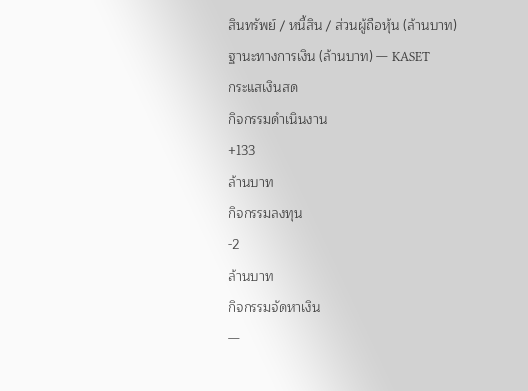สินทรัพย์ / หนี้สิน / ส่วนผู้ถือหุ้น (ล้านบาท)
ฐานะทางการเงิน (ล้านบาท) — KASET
กระแสเงินสด
กิจกรรมดำเนินงาน
+133
ล้านบาท
กิจกรรมลงทุน
-2
ล้านบาท
กิจกรรมจัดหาเงิน
—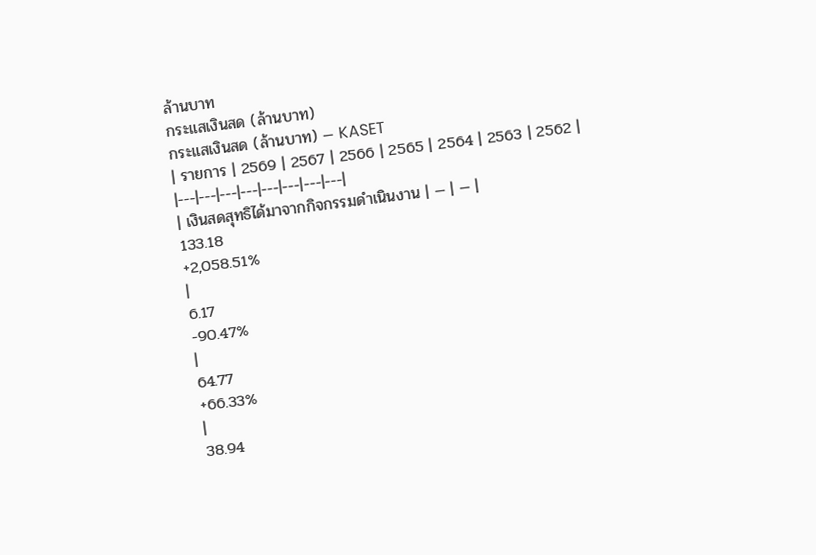ล้านบาท
กระแสเงินสด (ล้านบาท)
กระแสเงินสด (ล้านบาท) — KASET
| รายการ | 2569 | 2567 | 2566 | 2565 | 2564 | 2563 | 2562 |
|---|---|---|---|---|---|---|---|
| เงินสดสุทธิได้มาจากกิจกรรมดำเนินงาน | — | — |
133.18
+2,058.51%
|
6.17
-90.47%
|
64.77
+66.33%
|
38.94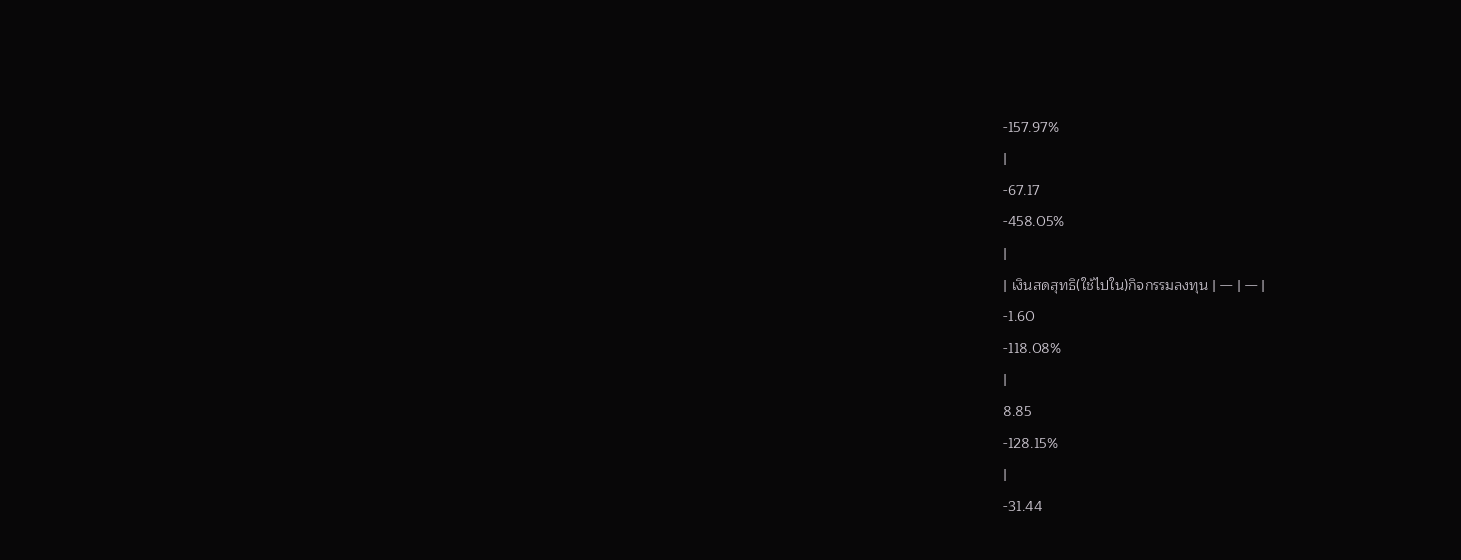-157.97%
|
-67.17
-458.05%
|
| เงินสดสุทธิ(ใช้ไปใน)กิจกรรมลงทุน | — | — |
-1.60
-118.08%
|
8.85
-128.15%
|
-31.44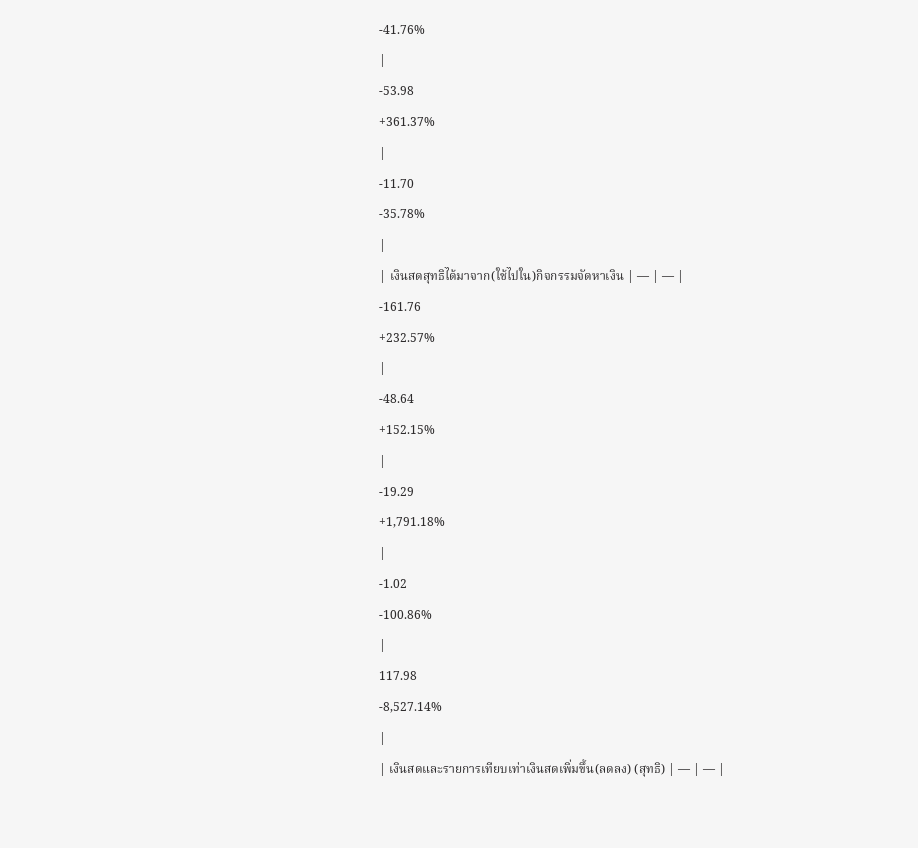-41.76%
|
-53.98
+361.37%
|
-11.70
-35.78%
|
| เงินสดสุทธิได้มาจาก(ใช้ไปใน)กิจกรรมจัดหาเงิน | — | — |
-161.76
+232.57%
|
-48.64
+152.15%
|
-19.29
+1,791.18%
|
-1.02
-100.86%
|
117.98
-8,527.14%
|
| เงินสดและรายการเทียบเท่าเงินสดเพิ่มขึ้น(ลดลง) (สุทธิ) | — | — |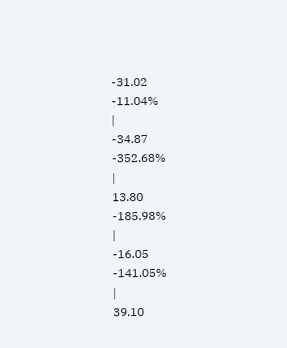-31.02
-11.04%
|
-34.87
-352.68%
|
13.80
-185.98%
|
-16.05
-141.05%
|
39.10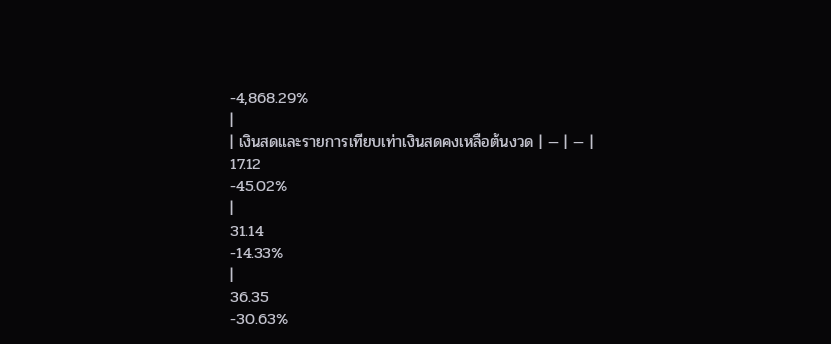-4,868.29%
|
| เงินสดและรายการเทียบเท่าเงินสดคงเหลือต้นงวด | — | — |
17.12
-45.02%
|
31.14
-14.33%
|
36.35
-30.63%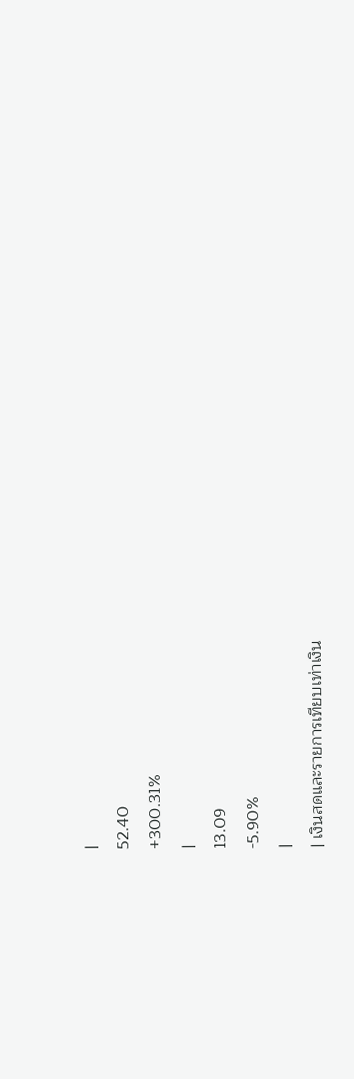|
52.40
+300.31%
|
13.09
-5.90%
|
| เงินสดและรายการเทียบเท่าเงิน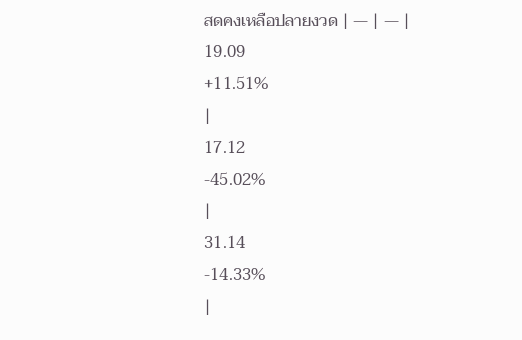สดคงเหลือปลายงวด | — | — |
19.09
+11.51%
|
17.12
-45.02%
|
31.14
-14.33%
|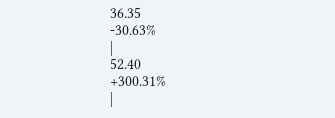36.35
-30.63%
|
52.40
+300.31%
|